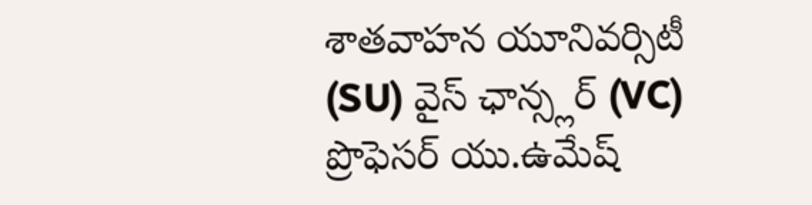శాతవాహన యూనివర్సిటీ (SU) వైస్ ఛాన్స్లర్ (VC) ప్రొఫెసర్ యు.ఉమేష్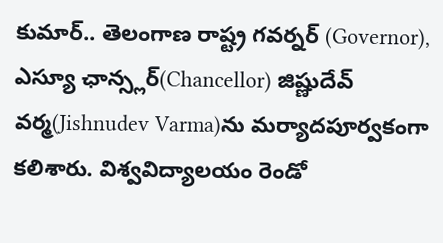కుమార్.. తెలంగాణ రాష్ట్ర గవర్నర్ (Governor), ఎస్యూ ఛాన్స్లర్(Chancellor) జిష్ణుదేవ్ వర్మ(Jishnudev Varma)ను మర్యాదపూర్వకంగా కలిశారు. విశ్వవిద్యాలయం రెండో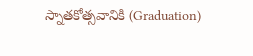స్నాతకోత్సవానికి (Graduation)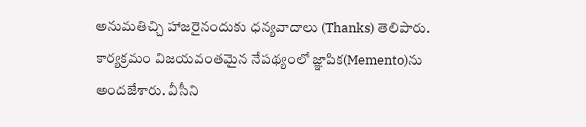అనుమతిచ్చి హాజరైనందుకు ధన్యవాదాలు (Thanks) తెలిపారు. కార్యక్రమం విజయవంతమైన నేపథ్యంలో జ్ఞాపిక(Memento)ను అందజేశారు. వీసీని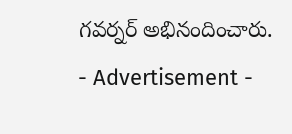గవర్నర్ అభినందించారు.
- Advertisement -